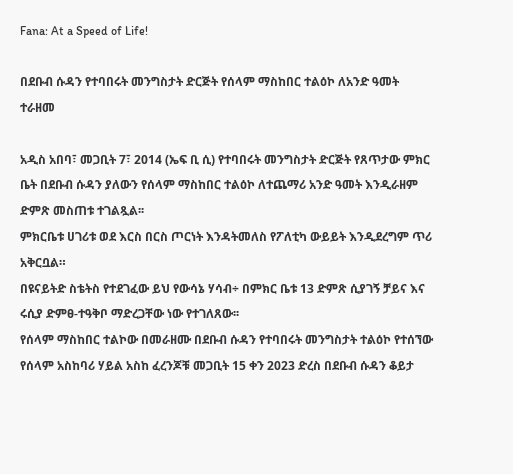Fana: At a Speed of Life!

በደቡብ ሱዳን የተባበሩት መንግስታት ድርጅት የሰላም ማስከበር ተልዕኮ ለአንድ ዓመት ተራዘመ

አዲስ አበባ፣ መጋቢት 7፣ 2014 (ኤፍ ቢ ሲ) የተባበሩት መንግስታት ድርጅት የጸጥታው ምክር ቤት በደቡብ ሱዳን ያለውን የሰላም ማስከበር ተልዕኮ ለተጨማሪ አንድ ዓመት እንዲራዘም ድምጽ መስጠቱ ተገልጿል፡፡
ምክርቤቱ ሀገሪቱ ወደ እርስ በርስ ጦርነት እንዳትመለስ የፖለቲካ ውይይት እንዲደረግም ጥሪ አቅርቧል።
በዩናይትድ ስቴትስ የተደገፈው ይህ የውሳኔ ሃሳብ÷ በምክር ቤቱ 13 ድምጽ ሲያገኝ ቻይና እና ሩሲያ ድምፀ-ተዓቅቦ ማድረጋቸው ነው የተገለጸው፡፡
የሰላም ማስከበር ተልኮው በመራዘሙ በደቡብ ሱዳን የተባበሩት መንግስታት ተልዕኮ የተሰኘው የሰላም አስከባሪ ሃይል አስከ ፈረንጆቹ መጋቢት 15 ቀን 2023 ድረስ በደቡብ ሱዳን ቆይታ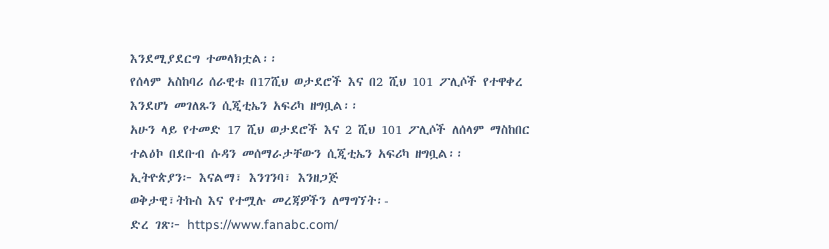እንደሚያደርግ ተመላክቷል፡፡
የሰላም አስከባሪ ሰራዊቱ በ17ሺህ ወታደሮች እና በ2 ሺህ 101 ፖሊሶች የተዋቀረ እንደሆነ መገለጹን ሲጂቲኤን አፍሪካ ዘግቧል፡፡
አሁን ላይ የተመድ 17 ሺህ ወታደሮች እና 2 ሺህ 101 ፖሊሶች ለሰላም ማስከበር ተልዕኮ በደቡብ ሱዳን መሰማራታቸውን ሲጂቲኤን አፍሪካ ዘግቧል፡፡
ኢትዮጵያን፦ እናልማ፣ እንገንባ፣ እንዘጋጅ
ወቅታዊ፣ትኩስ እና የተሟሉ መረጃዎችን ለማግኘት፡-
ድረ ገጽ፦ https://www.fanabc.com/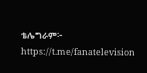ቴሌግራም፦ https://t.me/fanatelevision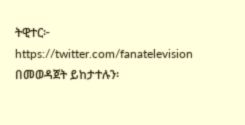ትዊተር፦ https://twitter.com/fanatelevision በመወዳጀት ይከታተሉን፡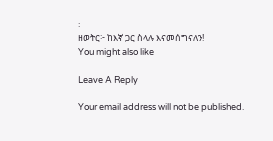፡
ዘወትር፦ ከእኛ ጋር ስላሉ እናመሰግናለን!
You might also like

Leave A Reply

Your email address will not be published.